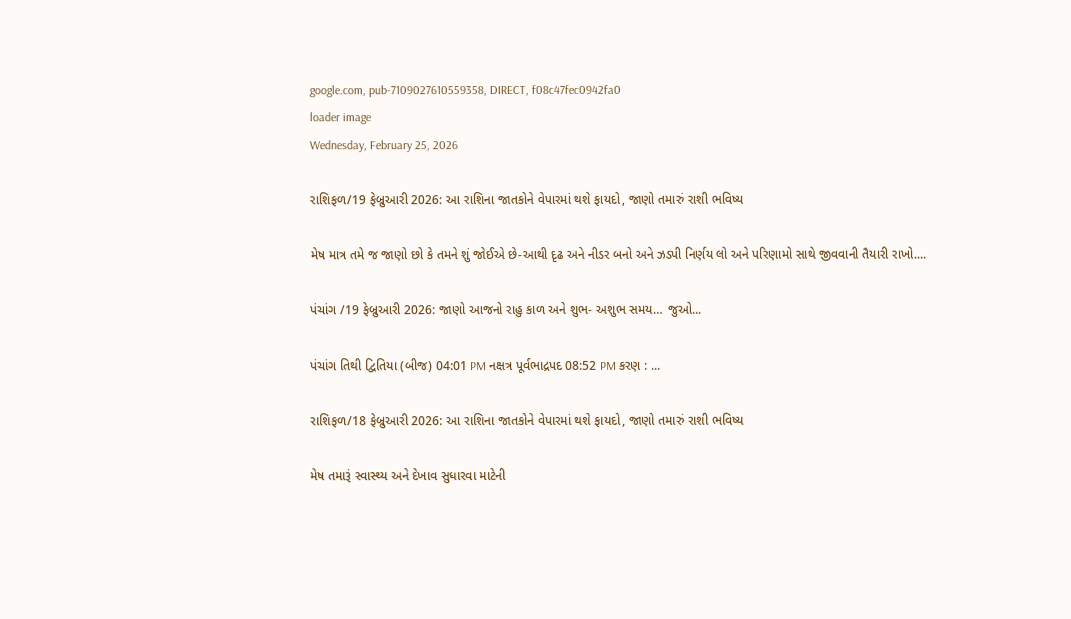google.com, pub-7109027610559358, DIRECT, f08c47fec0942fa0
loader image
Wednesday, February 25, 2026

રાશિફળ/19 ફેબ્રુઆરી 2026: આ રાશિના જાતકોને વેપારમાં થશે ફાયદો, જાણો તમારું રાશી ભવિષ્ય

મેષ માત્ર તમે જ જાણો છો કે તમને શું જોઈએ છે-આથી દૃઢ અને નીડર બનો અને ઝડપી નિર્ણય લો અને પરિણામો સાથે જીવવાની તૈયારી રાખો....

પંચાંગ /19 ફેબ્રુઆરી 2026: જાણો આજનો રાહુ કાળ અને શુભ- અશુભ સમય… જુઓ...

પંચાંગ તિથી દ્વિતિયા (બીજ) 04:01 PM નક્ષત્ર પૂર્વભાદ્રપદ 08:52 PM કરણ : ...

રાશિફળ/18 ફેબ્રુઆરી 2026: આ રાશિના જાતકોને વેપારમાં થશે ફાયદો, જાણો તમારું રાશી ભવિષ્ય

મેષ તમારૂં સ્વાસ્થ્ય અને દેખાવ સુધારવા માટેની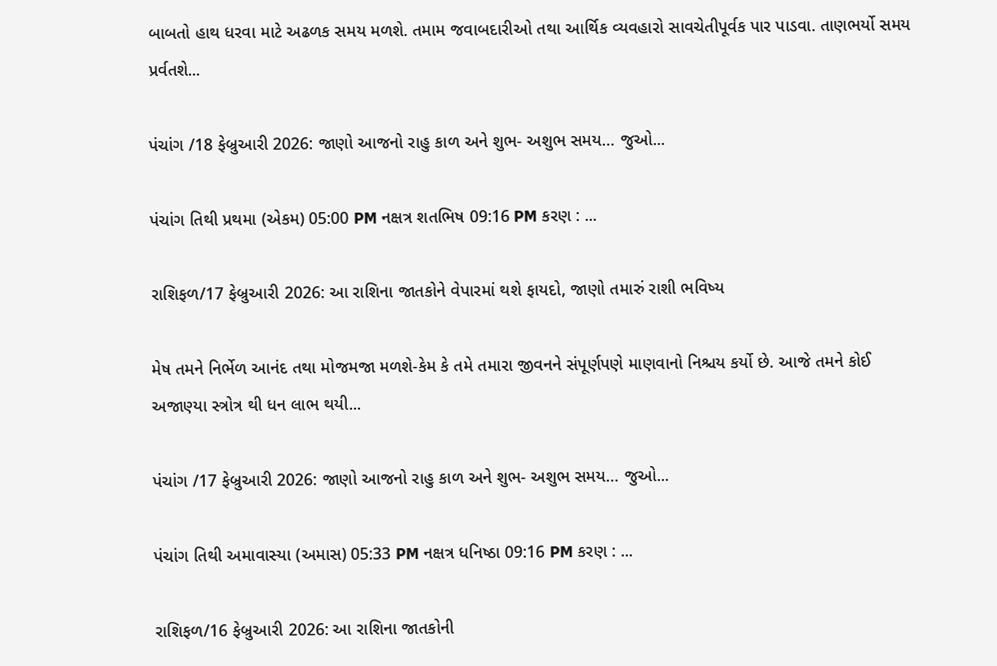બાબતો હાથ ધરવા માટે અઢળક સમય મળશે. તમામ જવાબદારીઓ તથા આર્થિક વ્યવહારો સાવચેતીપૂર્વક પાર પાડવા. તાણભર્યો સમય પ્રર્વતશે...

પંચાંગ /18 ફેબ્રુઆરી 2026: જાણો આજનો રાહુ કાળ અને શુભ- અશુભ સમય… જુઓ...

પંચાંગ તિથી પ્રથમા (એકમ) 05:00 PM નક્ષત્ર શતભિષ 09:16 PM કરણ : ...

રાશિફળ/17 ફેબ્રુઆરી 2026: આ રાશિના જાતકોને વેપારમાં થશે ફાયદો, જાણો તમારું રાશી ભવિષ્ય

મેષ તમને નિર્ભેળ આનંદ તથા મોજમજા મળશે-કેમ કે તમે તમારા જીવનને સંપૂર્ણપણે માણવાનો નિશ્ચય કર્યો છે. આજે તમને કોઈ અજાણ્યા સ્ત્રોત્ર થી ધન લાભ થયી...

પંચાંગ /17 ફેબ્રુઆરી 2026: જાણો આજનો રાહુ કાળ અને શુભ- અશુભ સમય… જુઓ...

પંચાંગ તિથી અમાવાસ્યા (અમાસ) 05:33 PM નક્ષત્ર ધનિષ્ઠા 09:16 PM કરણ : ...

રાશિફળ/16 ફેબ્રુઆરી 2026: આ રાશિના જાતકોની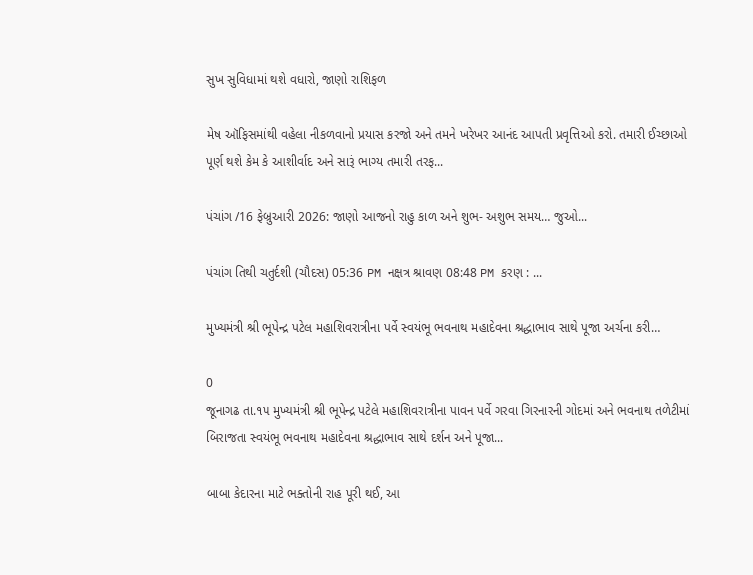સુખ સુવિધામાં થશે વધારો, જાણો રાશિફળ

મેષ ઑફિસમાંથી વહેલા નીકળવાનો પ્રયાસ કરજો અને તમને ખરેખર આનંદ આપતી પ્રવૃત્તિઓ કરો. તમારી ઈચ્છાઓ પૂર્ણ થશે કેમ કે આશીર્વાદ અને સારૂં ભાગ્ય તમારી તરફ...

પંચાંગ /16 ફેબ્રુઆરી 2026: જાણો આજનો રાહુ કાળ અને શુભ- અશુભ સમય… જુઓ...

પંચાંગ તિથી ચતુર્દશી (ચૌદસ) 05:36 PM નક્ષત્ર શ્રાવણ 08:48 PM કરણ : ...

મુખ્યમંત્રી શ્રી ભૂપેન્દ્ર પટેલ મહાશિવરાત્રીના પર્વે સ્વયંભૂ ભવનાથ મહાદેવના શ્રદ્ધાભાવ સાથે પૂજા અર્ચના કરી…

0
જૂનાગઢ તા.૧૫ મુખ્યમંત્રી શ્રી ભૂપેન્દ્ર પટેલે મહાશિવરાત્રીના પાવન પર્વે ગરવા ગિરનારની ગોદમાં અને ભવનાથ તળેટીમાં બિરાજતા સ્વયંભૂ ભવનાથ મહાદેવના શ્રદ્ધાભાવ સાથે દર્શન અને પૂજા...

બાબા કેદારના માટે ભક્તોની રાહ પૂરી થઈ, આ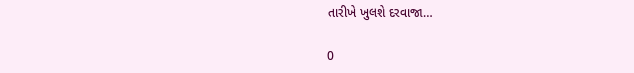તારીખે ખુલશે દરવાજા…

0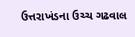ઉત્તરાખંડના ઉચ્ચ ગઢવાલ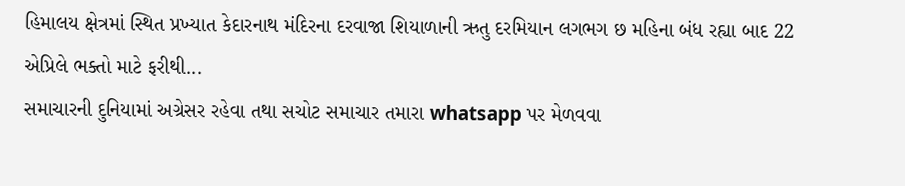હિમાલય ક્ષેત્રમાં સ્થિત પ્રખ્યાત કેદારનાથ મંદિરના દરવાજા શિયાળાની ઋતુ દરમિયાન લગભગ છ મહિના બંધ રહ્યા બાદ 22 એપ્રિલે ભક્તો માટે ફરીથી...
સમાચારની દુનિયામાં અગ્રેસર રહેવા તથા સચોટ સમાચાર તમારા whatsapp પર મેળવવા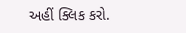અહીં ક્લિક કરો.